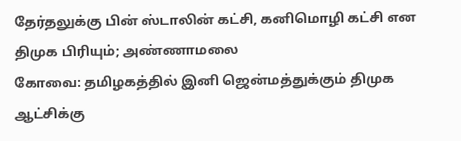தேர்தலுக்கு பின் ஸ்டாலின் கட்சி, கனிமொழி கட்சி என திமுக பிரியும்; அண்ணாமலை
கோவை: தமிழகத்தில் இனி ஜென்மத்துக்கும் திமுக ஆட்சிக்கு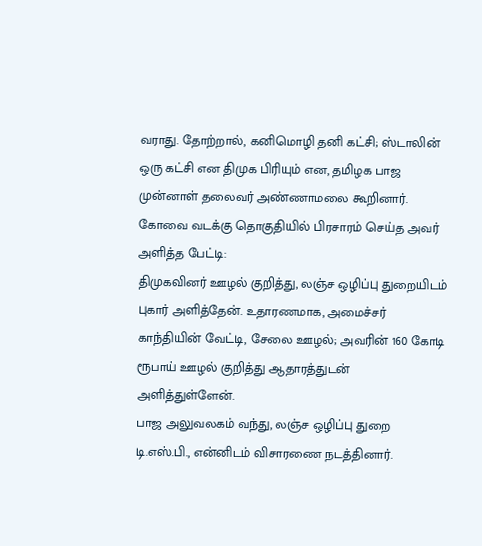வராது. தோற்றால், கனிமொழி தனி கட்சி; ஸ்டாலின் ஒரு கட்சி என திமுக பிரியும் என, தமிழக பாஜ முன்னாள் தலைவர் அண்ணாமலை கூறினார்.
கோவை வடக்கு தொகுதியில் பிரசாரம் செய்த அவர் அளித்த பேட்டி:
திமுகவினர் ஊழல் குறித்து, லஞ்ச ஒழிப்பு துறையிடம் புகார் அளித்தேன். உதாரணமாக, அமைச்சர் காந்தியின் வேட்டி, சேலை ஊழல்; அவரின் 160 கோடி ரூபாய் ஊழல் குறித்து ஆதாரத்துடன் அளித்துள்ளேன்.
பாஜ அலுவலகம் வந்து, லஞ்ச ஒழிப்பு துறை டி.எஸ்.பி., என்னிடம் விசாரணை நடத்தினார்.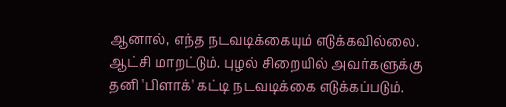ஆனால், எந்த நடவடிக்கையும் எடுக்கவில்லை. ஆட்சி மாறட்டும். புழல் சிறையில் அவர்களுக்கு தனி 'பிளாக்' கட்டி நடவடிக்கை எடுக்கப்படும்.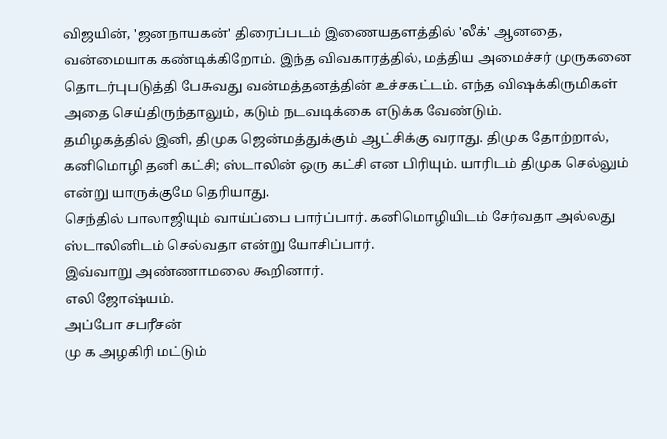விஜயின், 'ஜனநாயகன்' திரைப்படம் இணையதளத்தில் 'லீக்' ஆனதை, வன்மையாக கண்டிக்கிறோம். இந்த விவகாரத்தில், மத்திய அமைச்சர் முருகனை தொடர்புபடுத்தி பேசுவது வன்மத்தனத்தின் உச்சகட்டம். எந்த விஷக்கிருமிகள் அதை செய்திருந்தாலும், கடும் நடவடிக்கை எடுக்க வேண்டும்.
தமிழகத்தில் இனி, திமுக ஜென்மத்துக்கும் ஆட்சிக்கு வராது. திமுக தோற்றால், கனிமொழி தனி கட்சி; ஸ்டாலின் ஒரு கட்சி என பிரியும். யாரிடம் திமுக செல்லும் என்று யாருக்குமே தெரியாது.
செந்தில் பாலாஜியும் வாய்ப்பை பார்ப்பார். கனிமொழியிடம் சேர்வதா அல்லது ஸ்டாலினிடம் செல்வதா என்று யோசிப்பார்.
இவ்வாறு அண்ணாமலை கூறினார்.
எலி ஜோஷ்யம்.
அப்போ சபரீசன்
மு க அழகிரி மட்டும்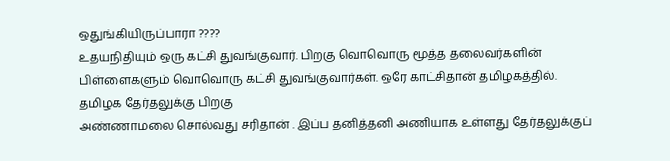ஒதுங்கியிருப்பாரா ????
உதயநிதியும் ஒரு கட்சி துவங்குவார். பிறகு வொவொரு மூத்த தலைவர்களின் பிள்ளைகளும் வொவொரு கட்சி துவங்குவார்கள். ஒரே காட்சிதான் தமிழகத்தில்.
தமிழக தேர்தலுக்கு பிறகு
அண்ணாமலை சொல்வது சரிதான் . இப்ப தனித்தனி அணியாக உள்ளது தேர்தலுக்குப்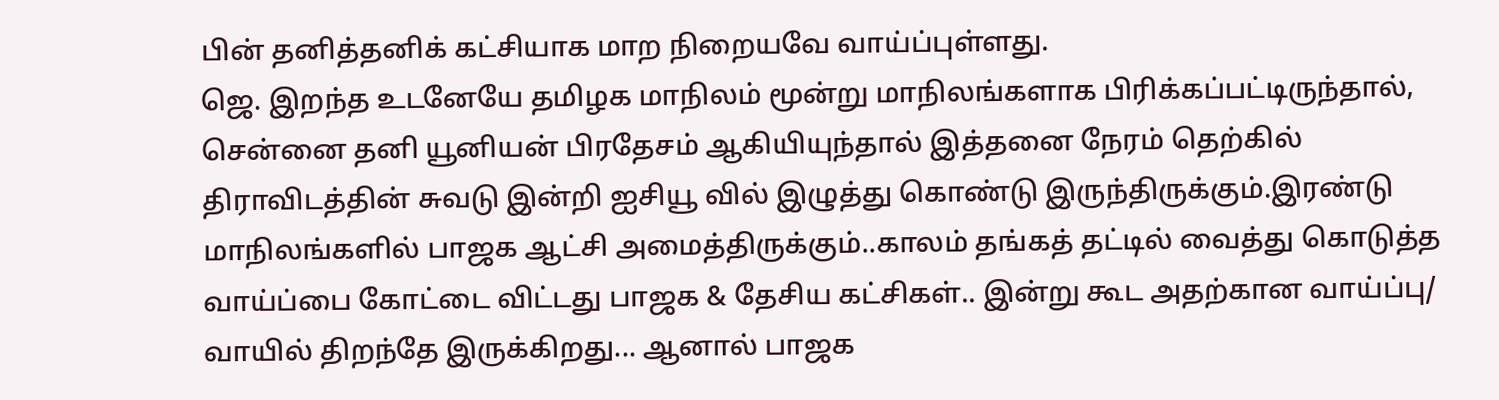பின் தனித்தனிக் கட்சியாக மாற நிறையவே வாய்ப்புள்ளது.
ஜெ. இறந்த உடனேயே தமிழக மாநிலம் மூன்று மாநிலங்களாக பிரிக்கப்பட்டிருந்தால், சென்னை தனி யூனியன் பிரதேசம் ஆகியியுந்தால் இத்தனை நேரம் தெற்கில் திராவிடத்தின் சுவடு இன்றி ஐசியூ வில் இழுத்து கொண்டு இருந்திருக்கும்.இரண்டு மாநிலங்களில் பாஜக ஆட்சி அமைத்திருக்கும்..காலம் தங்கத் தட்டில் வைத்து கொடுத்த வாய்ப்பை கோட்டை விட்டது பாஜக & தேசிய கட்சிகள்.. இன்று கூட அதற்கான வாய்ப்பு/ வாயில் திறந்தே இருக்கிறது... ஆனால் பாஜக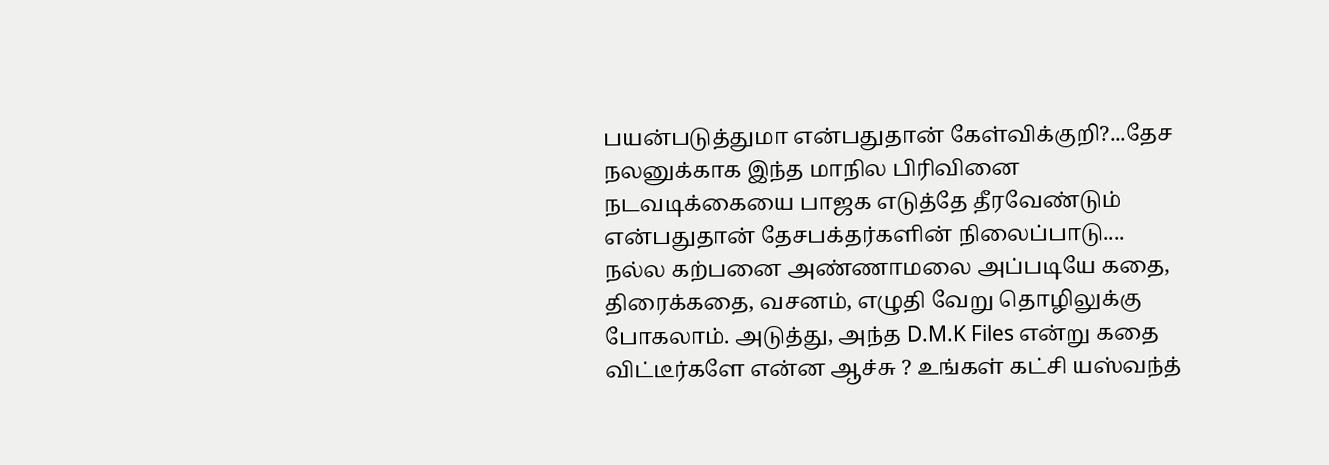பயன்படுத்துமா என்பதுதான் கேள்விக்குறி?...தேச நலனுக்காக இந்த மாநில பிரிவினை நடவடிக்கையை பாஜக எடுத்தே தீரவேண்டும் என்பதுதான் தேசபக்தர்களின் நிலைப்பாடு....
நல்ல கற்பனை அண்ணாமலை அப்படியே கதை, திரைக்கதை, வசனம், எழுதி வேறு தொழிலுக்கு போகலாம். அடுத்து, அந்த D.M.K Files என்று கதை விட்டீர்களே என்ன ஆச்சு ? உங்கள் கட்சி யஸ்வந்த்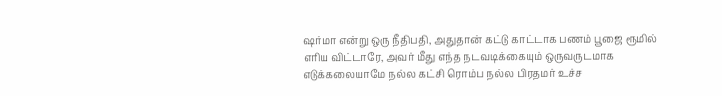ஷர்மா என்று ஒரு நீதிபதி, அதுதான் கட்டு காட்டாக பணம் பூஜை ரூமில் எரிய விட்டாரே, அவர் மீது எந்த நடவடிக்கையும் ஒருவருடமாக எடுக்கலையாமே நல்ல கட்சி ரொம்ப நல்ல பிரதமர் உச்ச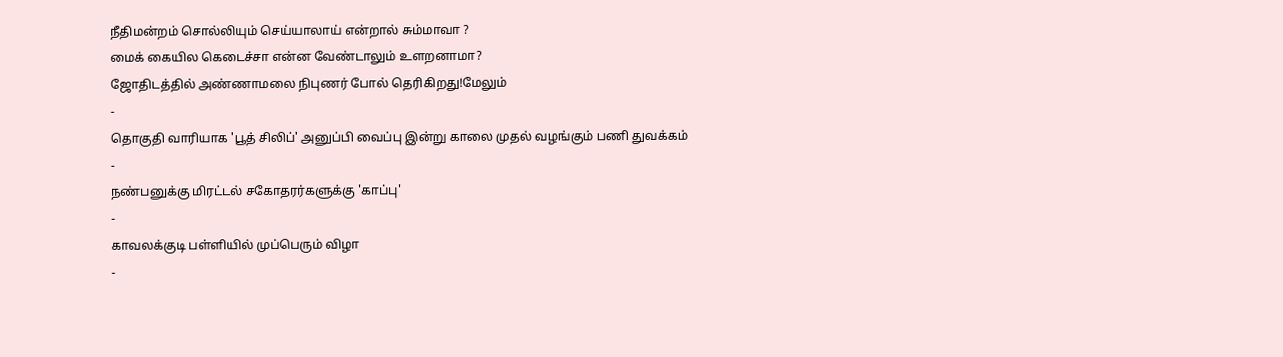நீதிமன்றம் சொல்லியும் செய்யாலாய் என்றால் சும்மாவா ?
மைக் கையில கெடைச்சா என்ன வேண்டாலும் உளறனாமா?
ஜோதிடத்தில் அண்ணாமலை நிபுணர் போல் தெரிகிறது!மேலும்
-
தொகுதி வாரியாக 'பூத் சிலிப்' அனுப்பி வைப்பு இன்று காலை முதல் வழங்கும் பணி துவக்கம்
-
நண்பனுக்கு மிரட்டல் சகோதரர்களுக்கு 'காப்பு'
-
காவலக்குடி பள்ளியில் முப்பெரும் விழா
-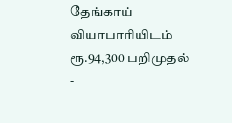தேங்காய் வியாபாரியிடம் ரூ.94,300 பறிமுதல்
-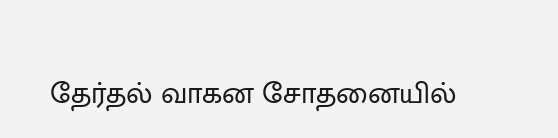தேர்தல் வாகன சோதனையில்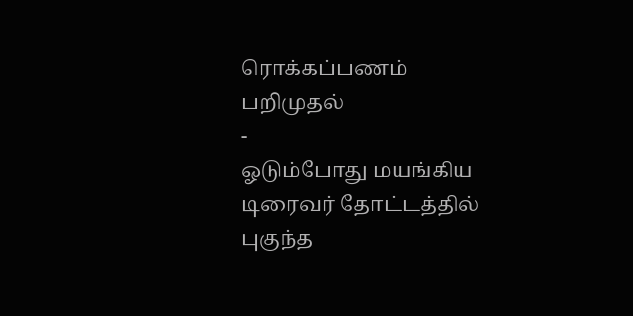ரொக்கப்பணம் பறிமுதல்
-
ஓடும்போது மயங்கிய டிரைவர் தோட்டத்தில் புகுந்த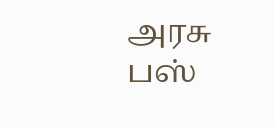அரசு பஸ்